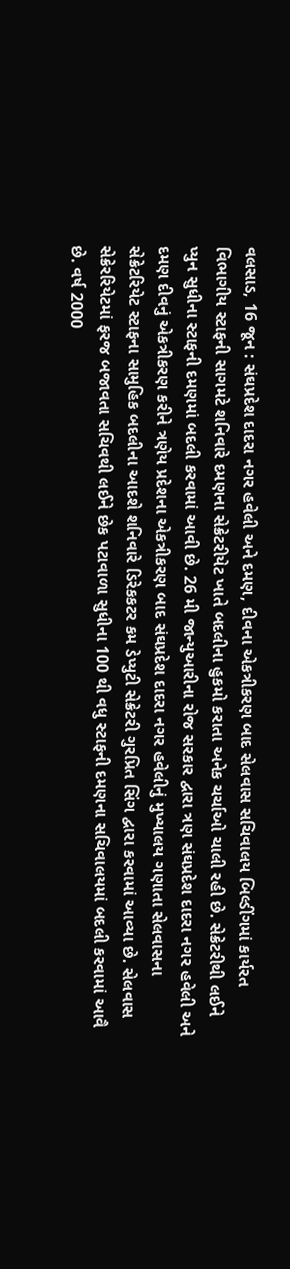વલસાડ, 16 જૂન : સંઘપ્રદેશ દાદરા નગર હવેલી અને દમણ, દીવના એકત્રીકરણ બાદ સેલવાસ સચિવાલય બિલ્ડીંગમાં કાર્યરત વિભાગીય સ્ટાફની સાગમટે શનિવારે દમણના સેક્રેટરીયેટ ખાતે બદલીના હુકમો કરાતા અનેક ચર્ચાઓ ચાલી રહી છે. સેક્રેટરીથી લઈને પ્યુન સુધીના સ્ટાફની દમણમાં બદલી કરવામાં આવી છે. 26 મી જાન્યુઆરીના રોજ સરકાર દ્વારા ત્રણ સંઘપ્રદેશ દાદરા નગર હવેલી અને દમણ દીવનું એકત્રીકરણ કરીને ત્રણેય પ્રદેશના એકત્રીકરણ બાદ સંઘપ્રદેશ દાદરા નગર હવેલીનું મુખ્યાલય ગણાતા સેલવાસના સેક્રેટરિયેટ સ્ટાફના સામુહિક બદલીના આદશે શનિવારે ડિરેકકટર કમ ડેપ્યુટી સેક્રેટરી ગુરપ્રિત સિંગ દ્વારા કરવામાં આવ્યા છે. સેલવાસ સેક્રેરરિયેટમાં ફરજ બજાવતા સચિવથી લઈને છેક પટાવાળા સુધીના 100 થી વધુ સ્ટાફની દમણના સચિવાલયમાં બદલી કરવામાં આવૈ છે. વર્ષ 2000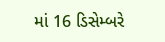માં 16 ડિસેમ્બરે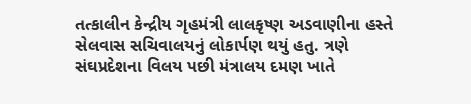તત્કાલીન કેન્દ્રીય ગૃહમંત્રી લાલકૃષ્ણ અડવાણીના હસ્તે સેલવાસ સચિવાલયનું લોકાર્પણ થયું હતુ. ત્રણે સંઘપ્રદેશના વિલય પછી મંત્રાલય દમણ ખાતે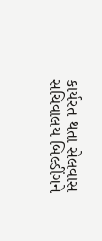કાર્યરત થતા સેલવાસ સચિવાલય બિલ્ડીંગને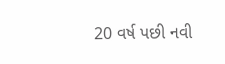20 વર્ષ પછી નવી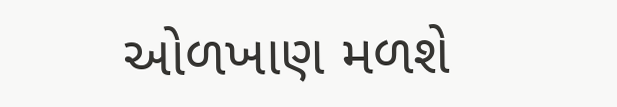ઓળખાણ મળશે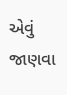એવું જાણવા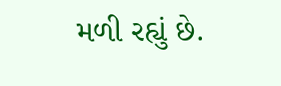મળી રહ્યું છે.